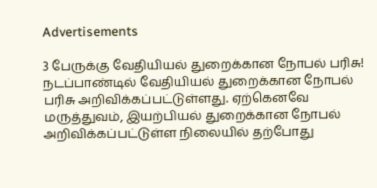Advertisements

3 பேருக்கு வேதியியல் துறைக்கான நோபல் பரிசு!
நடப்பாண்டில் வேதியியல் துறைக்கான நோபல் பரிசு அறிவிக்கப்பட்டுள்ளது. ஏற்கெனவே மருத்துவம், இயற்பியல் துறைக்கான நோபல் அறிவிக்கப்பட்டுள்ள நிலையில் தற்போது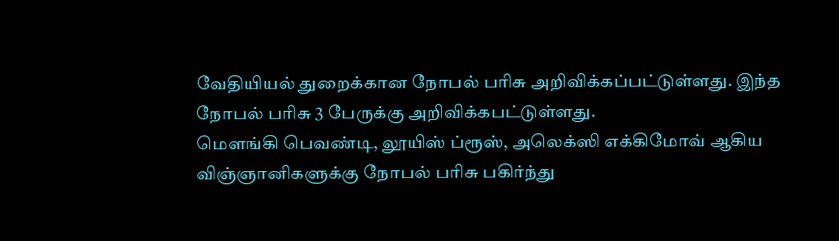வேதியியல் துறைக்கான நோபல் பரிசு அறிவிக்கப்பட்டுள்ளது. இந்த நோபல் பரிசு 3 பேருக்கு அறிவிக்கபட்டுள்ளது.
மௌங்கி பெவண்டி, லூயிஸ் ப்ரூஸ், அலெக்ஸி எக்கிமோவ் ஆகிய விஞ்ஞானிகளுக்கு நோபல் பரிசு பகிர்ந்து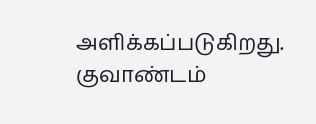அளிக்கப்படுகிறது. குவாண்டம்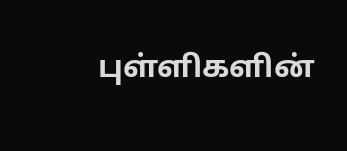புள்ளிகளின்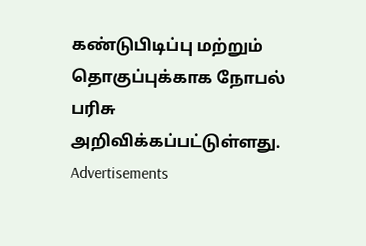கண்டுபிடிப்பு மற்றும் தொகுப்புக்காக நோபல் பரிசு அறிவிக்கப்பட்டுள்ளது.
Advertisements